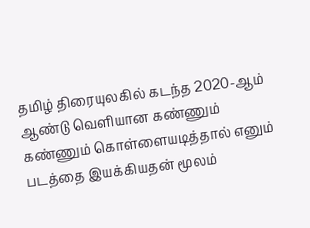தமிழ் திரையுலகில் கடந்த 2020-ஆம் ஆண்டு வெளியான கண்ணும் கண்ணும் கொள்ளையடித்தால் எனும் படத்தை இயக்கியதன் மூலம்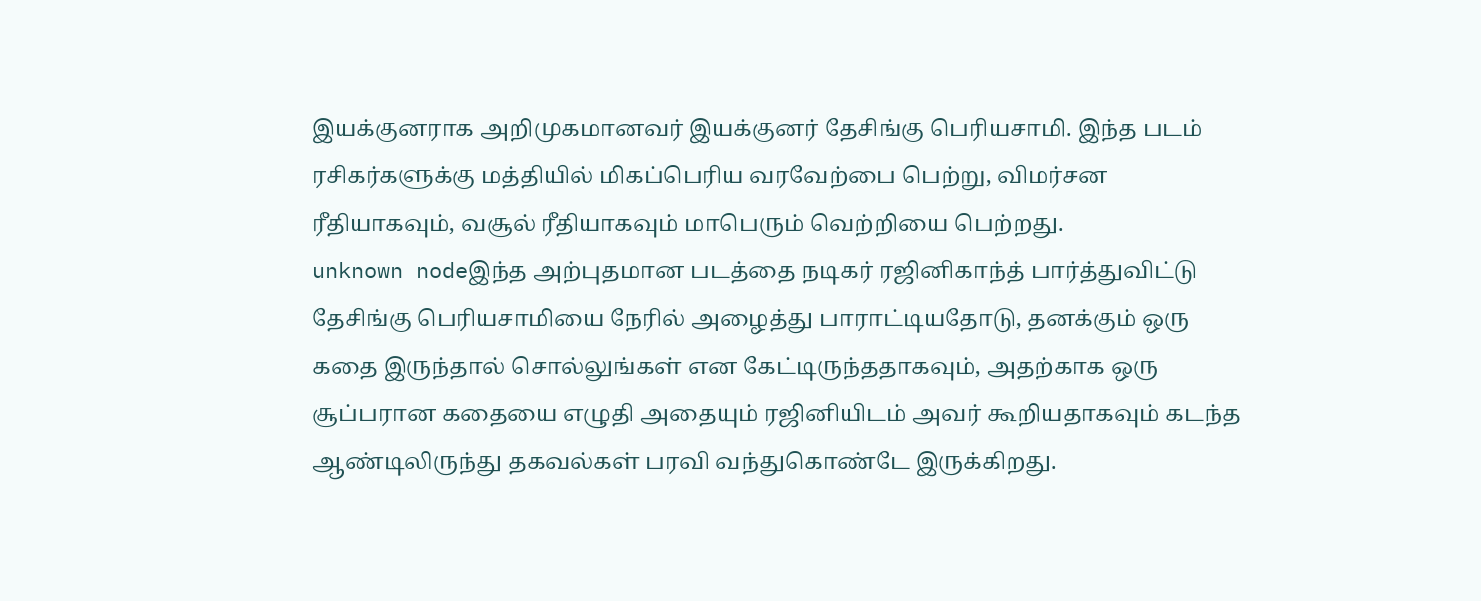இயக்குனராக அறிமுகமானவர் இயக்குனர் தேசிங்கு பெரியசாமி. இந்த படம் ரசிகர்களுக்கு மத்தியில் மிகப்பெரிய வரவேற்பை பெற்று, விமர்சன ரீதியாகவும், வசூல் ரீதியாகவும் மாபெரும் வெற்றியை பெற்றது.
unknown nodeஇந்த அற்புதமான படத்தை நடிகர் ரஜினிகாந்த் பார்த்துவிட்டு தேசிங்கு பெரியசாமியை நேரில் அழைத்து பாராட்டியதோடு, தனக்கும் ஒரு கதை இருந்தால் சொல்லுங்கள் என கேட்டிருந்ததாகவும், அதற்காக ஒரு சூப்பரான கதையை எழுதி அதையும் ரஜினியிடம் அவர் கூறியதாகவும் கடந்த ஆண்டிலிருந்து தகவல்கள் பரவி வந்துகொண்டே இருக்கிறது.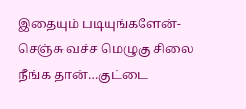இதையும் படியுங்களேன்-செஞ்சு வச்ச மெழுகு சிலை நீங்க தான்…குட்டை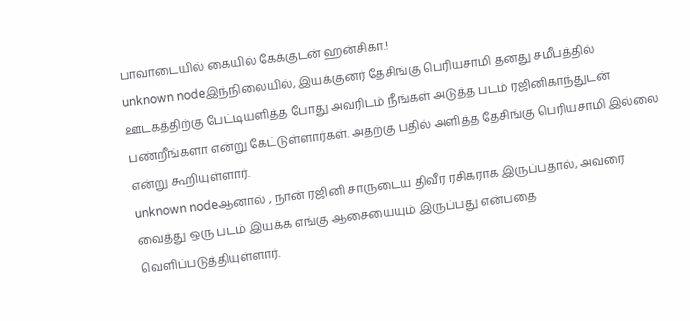பாவாடையில் கையில் கேக்குடன் ஹன்சிகா.!
unknown nodeஇந்நிலையில், இயக்குனர் தேசிங்கு பெரியசாமி தனது சமீபத்தில் ஊடகத்திற்கு பேட்டியளித்த போது அவரிடம் நீங்கள் அடுத்த படம் ரஜினிகாந்துடன் பண்றீங்களா என்று கேட்டுள்ளார்கள். அதற்கு பதில் அளித்த தேசிங்கு பெரியசாமி இல்லை என்று கூறியுள்ளார்.
unknown nodeஆனால் , நான் ரஜினி சாருடைய திவீர ரசிகராக இருப்பதால், அவரை வைத்து ஒரு படம் இயக்க எங்கு ஆசையையும் இருப்பது என்பதை வெளிப்படுத்தியுள்ளார்.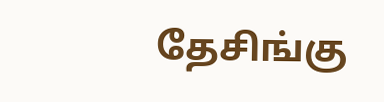தேசிங்கு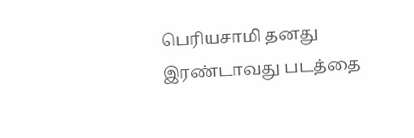பெரியசாமி தனது இரண்டாவது படத்தை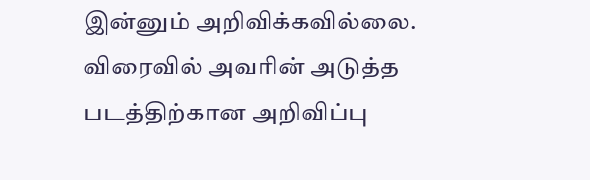இன்னும் அறிவிக்கவில்லை. விரைவில் அவரின் அடுத்த படத்திற்கான அறிவிப்பு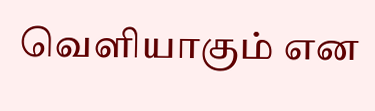வெளியாகும் என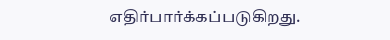எதிர்பார்க்கப்படுகிறது.